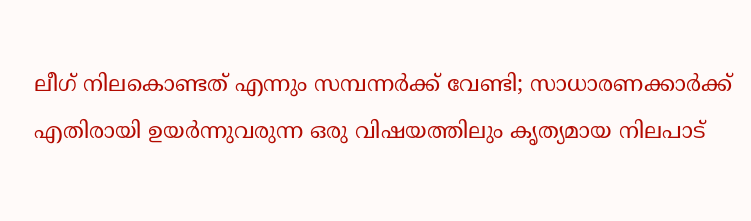ലീഗ് നിലകൊണ്ടത് എന്നും സമ്പന്നർക്ക് വേണ്ടി; സാധാരണക്കാര്‍ക്ക് എതിരായി ഉയര്‍ന്നുവരുന്ന ഒരു വിഷയത്തിലും കൃത്യമായ നിലപാട്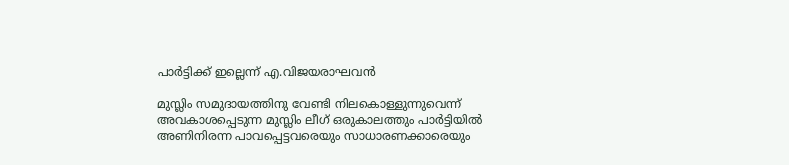പാര്‍ട്ടിക്ക് ഇല്ലെന്ന് എ.വിജയരാഘവൻ

മുസ്ലിം സമുദായത്തിനു വേണ്ടി നിലകൊള്ളുന്നുവെന്ന് അവകാശപ്പെടുന്ന മുസ്ലിം ലീഗ് ഒരുകാലത്തും പാര്‍ട്ടിയില്‍ അണിനിരന്ന പാവപ്പെട്ടവരെയും സാധാരണക്കാരെയും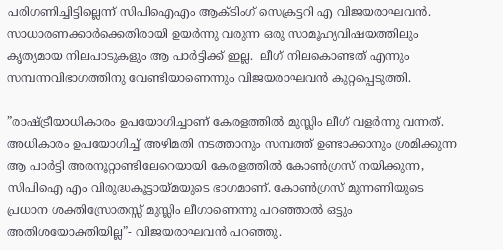പരിഗണിച്ചിട്ടില്ലെന്ന് സിപിഐഎം ആക്ടിംഗ് സെക്രട്ടറി എ വിജയരാഘവന്‍.  സാധാരണക്കാര്‍ക്കെതിരായി ഉയര്‍ന്നു വരുന്ന ഒരു സാമൂഹ്യവിഷയത്തിലും കൃത്യമായ നിലപാടുകളും ആ പാര്‍ട്ടിക്ക് ഇല്ല.  ലീഗ് നിലകൊണ്ടത് എന്നും സമ്പന്നവിഭാഗത്തിനു വേണ്ടിയാണെന്നും വിജയരാഘവൻ കുറ്റപ്പെടുത്തി.

”രാഷ്ട്രീയാധികാരം ഉപയോഗിച്ചാണ് കേരളത്തില്‍ മുസ്ലിം ലീഗ് വളര്‍ന്നു വന്നത്. അധികാരം ഉപയോഗിച്ച് അഴിമതി നടത്താനും സമ്പത്ത് ഉണ്ടാക്കാനും ശ്രമിക്കുന്ന ആ പാര്‍ട്ടി അരനൂറ്റാണ്ടിലേറെയായി കേരളത്തില്‍ കോണ്‍ഗ്രസ് നയിക്കുന്ന, സിപിഐ എം വിരുദ്ധകൂട്ടായ്മയുടെ ഭാഗമാണ്. കോണ്‍ഗ്രസ് മുന്നണിയുടെ പ്രധാന ശക്തിസ്രോതസ്സ് മുസ്ലിം ലീഗാണെന്നു പറഞ്ഞാല്‍ ഒട്ടും അതിശയോക്തിയില്ല”- വിജയരാഘവൻ പറഞ്ഞു.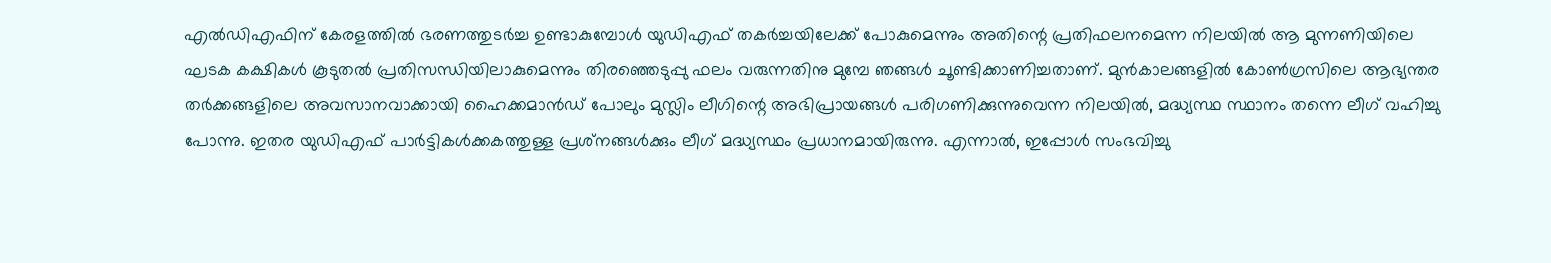എല്‍ഡിഎഫിന് കേരളത്തില്‍ ഭരണത്തുടര്‍ച്ച ഉണ്ടാകുമ്പോള്‍ യുഡിഎഫ് തകര്‍ച്ചയിലേക്ക് പോകുമെന്നും അതിന്റെ പ്രതിഫലനമെന്ന നിലയില്‍ ആ മുന്നണിയിലെ ഘടക കക്ഷികള്‍ കൂടുതല്‍ പ്രതിസന്ധിയിലാകുമെന്നും തിരഞ്ഞെടുപ്പു ഫലം വരുന്നതിനു മുമ്പേ ഞങ്ങള്‍ ചൂണ്ടിക്കാണിച്ചതാണ്. മുന്‍കാലങ്ങളില്‍ കോണ്‍ഗ്രസിലെ ആഭ്യന്തര തര്‍ക്കങ്ങളിലെ അവസാനവാക്കായി ഹൈക്കമാന്‍ഡ് പോലും മുസ്ലിം ലീഗിന്റെ അഭിപ്രായങ്ങള്‍ പരിഗണിക്കുന്നുവെന്ന നിലയില്‍, മദ്ധ്യസ്ഥ സ്ഥാനം തന്നെ ലീഗ് വഹിച്ചു പോന്നു. ഇതര യുഡിഎഫ് പാര്‍ട്ടികള്‍ക്കകത്തുള്ള പ്രശ്‌നങ്ങള്‍ക്കും ലീഗ് മദ്ധ്യസ്ഥം പ്രധാനമായിരുന്നു. എന്നാല്‍, ഇപ്പോള്‍ സംഭവിച്ചു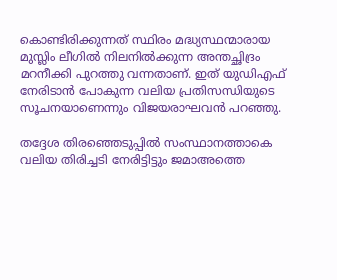കൊണ്ടിരിക്കുന്നത് സ്ഥിരം മദ്ധ്യസ്ഥന്മാരായ മുസ്ലിം ലീഗില്‍ നിലനില്‍ക്കുന്ന അന്തച്ഛിദ്രം മറനീക്കി പുറത്തു വന്നതാണ്. ഇത് യുഡിഎഫ് നേരിടാന്‍ പോകുന്ന വലിയ പ്രതിസന്ധിയുടെ സൂചനയാണെന്നും വിജയരാഘവൻ പറഞ്ഞു.

തദ്ദേശ തിരഞ്ഞെടുപ്പില്‍ സംസ്ഥാനത്താകെ വലിയ തിരിച്ചടി നേരിട്ടിട്ടും ജമാഅത്തെ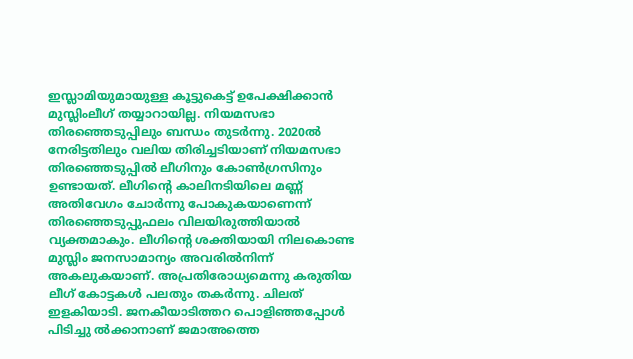ഇസ്ലാമിയുമായുള്ള കൂട്ടുകെട്ട് ഉപേക്ഷിക്കാന്‍ മുസ്ലിംലീഗ് തയ്യാറായില്ല. നിയമസഭാ തിരഞ്ഞെടുപ്പിലും ബന്ധം തുടര്‍ന്നു. 2020ല്‍ നേരിട്ടതിലും വലിയ തിരിച്ചടിയാണ് നിയമസഭാ തിരഞ്ഞെടുപ്പില്‍ ലീഗിനും കോണ്‍ഗ്രസിനും ഉണ്ടായത്. ലീഗിന്റെ കാലിനടിയിലെ മണ്ണ് അതിവേഗം ചോര്‍ന്നു പോകുകയാണെന്ന് തിരഞ്ഞെടുപ്പുഫലം വിലയിരുത്തിയാല്‍ വ്യക്തമാകും. ലീഗിന്റെ ശക്തിയായി നിലകൊണ്ട മുസ്ലിം ജനസാമാന്യം അവരില്‍നിന്ന് അകലുകയാണ്. അപ്രതിരോധ്യമെന്നു കരുതിയ ലീഗ് കോട്ടകള്‍ പലതും തകര്‍ന്നു. ചിലത് ഇളകിയാടി. ജനകീയാടിത്തറ പൊളിഞ്ഞപ്പോള്‍ പിടിച്ചു ല്‍ക്കാനാണ് ജമാഅത്തെ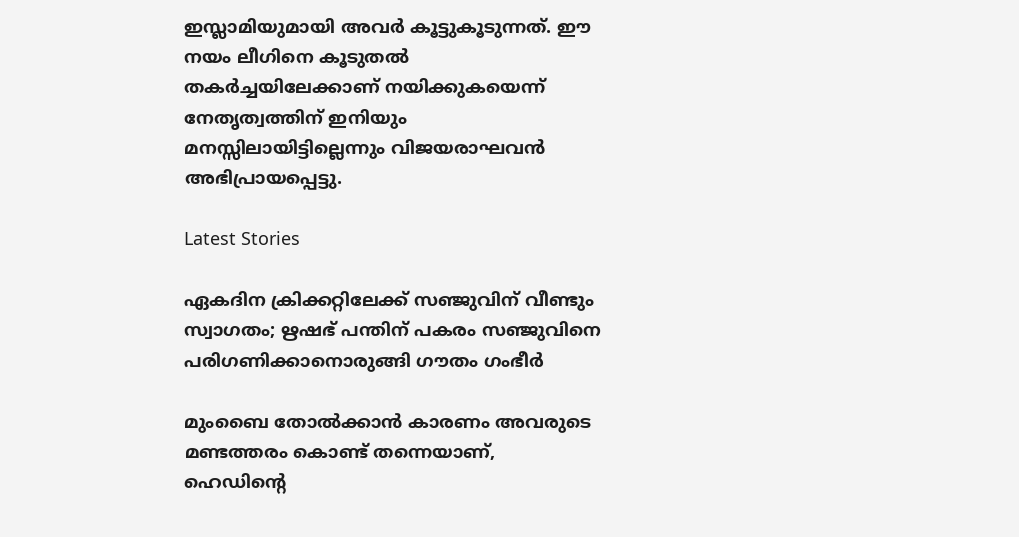ഇസ്ലാമിയുമായി അവര്‍ കൂട്ടുകൂടുന്നത്. ഈ നയം ലീഗിനെ കൂടുതല്‍ തകര്‍ച്ചയിലേക്കാണ് നയിക്കുകയെന്ന് നേതൃത്വത്തിന് ഇനിയും മനസ്സിലായിട്ടില്ലെന്നും വിജയരാഘവൻ അഭിപ്രായപ്പെട്ടു.

Latest Stories

ഏകദിന ക്രിക്കറ്റിലേക്ക് സഞ്ജുവിന് വീണ്ടും സ്വാഗതം; ഋഷഭ് പന്തിന് പകരം സഞ്ജുവിനെ പരിഗണിക്കാനൊരുങ്ങി ഗൗതം ഗംഭീർ

മുംബൈ തോൽക്കാൻ കാരണം അവരുടെ മണ്ടത്തരം കൊണ്ട് തന്നെയാണ്, ഹെഡിന്റെ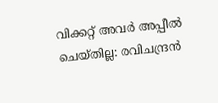വിക്കറ്റ് അവർ അപ്പീൽ ചെയ്തില്ല: രവിചന്ദ്രൻ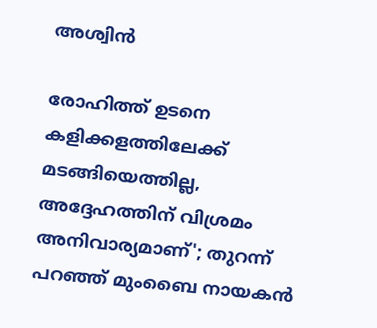അശ്വിൻ

രോഹിത്ത് ഉടനെ കളിക്കളത്തിലേക്ക് മടങ്ങിയെത്തില്ല, അദ്ദേഹത്തിന് വിശ്രമം അനിവാര്യമാണ്'; തുറന്ന് പറഞ്ഞ് മുംബൈ നായകൻ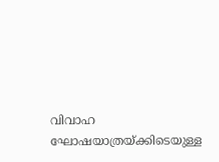വിവാഹ ഘോഷയാത്രയ്ക്കിടെയുള്ള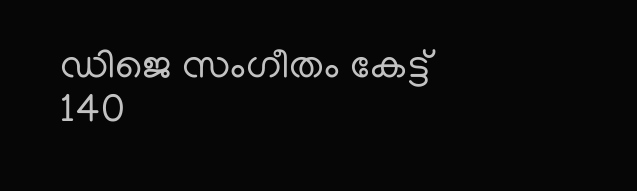ഡിജെ സംഗീതം കേട്ട് 140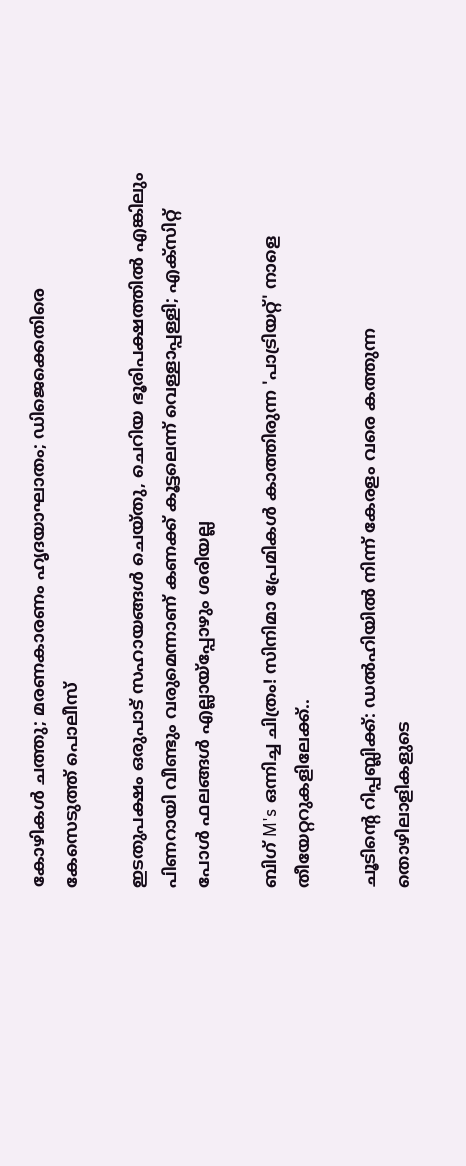കോഴികൾ ചത്തു; മരണകാരണം ഹൃദയാഘാതം; ഡിജെക്കെതിരെ കേസെടുത്ത് പൊലീസ്

ഇടതുപക്ഷം ഒരുപാട് സഹായങ്ങള്‍ ചെയ്തു, ചെറിയ ഭൂരിപക്ഷത്തില്‍ എങ്കിലും പിണറായി വീണ്ടും വരുമെന്നാണ് കണക്ക് കൂട്ടലെന്ന് വെള്ളാപ്പള്ളി; എക്‌സിറ്റ് പോള്‍ ഫലങ്ങള്‍ എല്ലായ്‌പ്പോഴും ശരിയല്ല

ബിഗ് M's ഒന്നിച്ച ചിത്രം! സിനിമാ പ്രേമികൾ കാത്തിരുന്ന 'പാട്രിയറ്റ്' നാളെ തീയേറ്ററുകളിലേക്ക്..

ചൂടിന്റെ റിപ്പബ്ലിക്ക്: ഡൽഹിയിൽ നിന്ന് കേരളം വരെ കത്തുന്ന തൊഴിലാളികളുടെ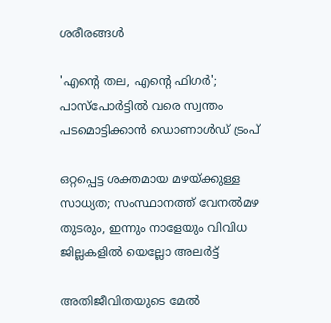ശരീരങ്ങൾ

'എന്റെ തല, എന്റെ ഫിഗര്‍'; പാസ്‌പോര്‍ട്ടില്‍ വരെ സ്വന്തം പടമൊട്ടിക്കാന്‍ ഡൊണാള്‍ഡ് ട്രംപ്

ഒറ്റപ്പെട്ട ശക്തമായ മഴയ്ക്കുള്ള സാധ്യത; സംസ്ഥാനത്ത് വേനല്‍മഴ തുടരും, ഇന്നും നാളേയും വിവിധ ജില്ലകളില്‍ യെല്ലോ അലര്‍ട്ട്

അതിജീവിതയുടെ മേല്‍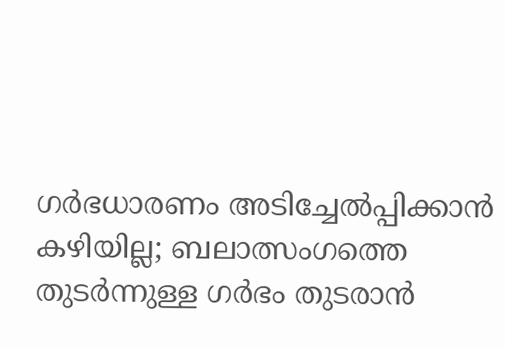ഗര്‍ഭധാരണം അടിച്ചേല്‍പ്പിക്കാന്‍ കഴിയില്ല; ബലാത്സംഗത്തെ തുടര്‍ന്നുള്ള ഗര്‍ഭം തുടരാന്‍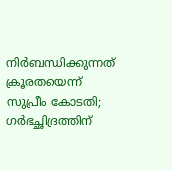നിര്‍ബന്ധിക്കുന്നത് ക്രൂരതയെന്ന് സുപ്രീം കോടതി; ഗര്‍ഭച്ഛിദ്രത്തിന്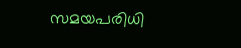സമയപരിധി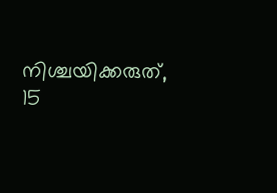നിശ്ചയിക്കരുത്, 15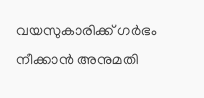വയസുകാരിക്ക് ഗര്‍ഭം നീക്കാന്‍ അനുമതി